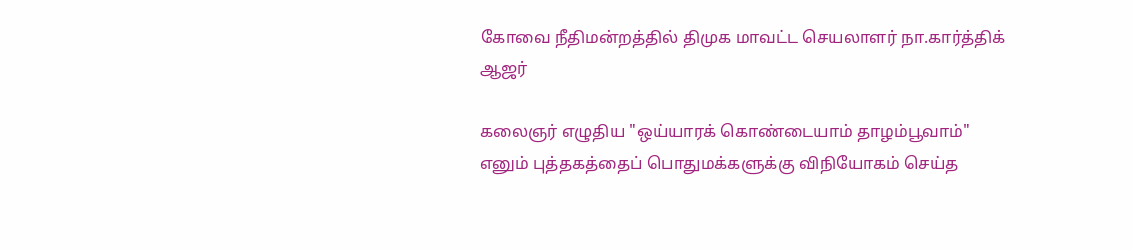கோவை நீதிமன்றத்தில் திமுக மாவட்ட செயலாளர் நா.கார்த்திக் ஆஜர்

கலைஞர் எழுதிய "ஒய்யாரக் கொண்டையாம் தாழம்பூவாம்" எனும் புத்தகத்தைப் பொதுமக்களுக்கு விநியோகம் செய்த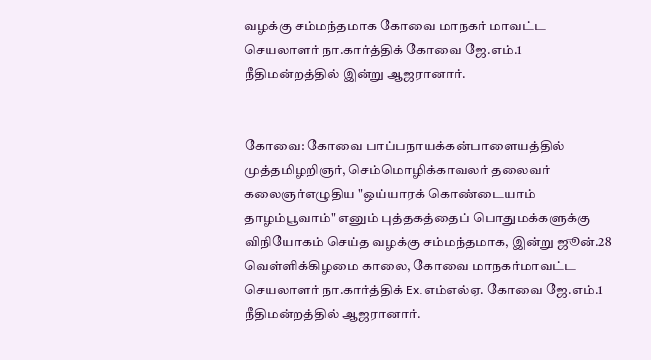வழக்கு சம்மந்தமாக கோவை மாநகர் மாவட்ட செயலாளர் நா.கார்த்திக் கோவை ஜே.எம்.1 நீதிமன்றத்தில் இன்று ஆஜரானார்.


கோவை: கோவை பாப்பநாயக்கன்பாளையத்தில் முத்தமிழறிஞர், செம்மொழிக்காவலர் தலைவர் கலைஞர்எழுதிய "ஒய்யாரக் கொண்டையாம் தாழம்பூவாம்" எனும் புத்தகத்தைப் பொதுமக்களுக்கு விநியோகம் செய்த வழக்கு சம்மந்தமாக, இன்று ஜூன்.28 வெள்ளிக்கிழமை காலை, கோவை மாநகர்மாவட்ட செயலாளர் நா.கார்த்திக் Ex.எம்எல்ஏ. கோவை ஜே.எம்.1 நீதிமன்றத்தில் ஆஜரானார்.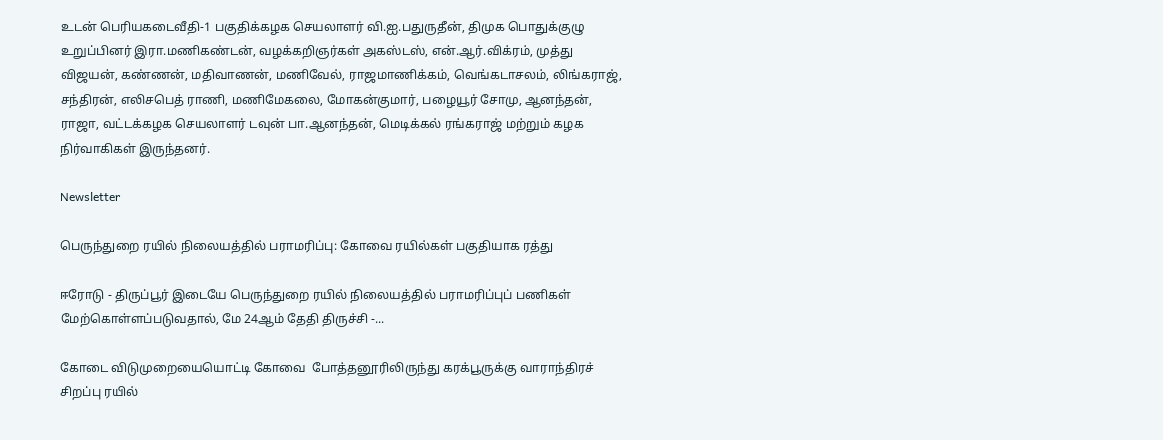உடன் பெரியகடைவீதி-1 பகுதிக்கழக செயலாளர் வி.ஐ.பதுருதீன், திமுக பொதுக்குழு உறுப்பினர் இரா.மணிகண்டன், வழக்கறிஞர்கள் அகஸ்டஸ், என்.ஆர்.விக்ரம், முத்து விஜயன், கண்ணன், மதிவாணன், மணிவேல், ராஜமாணிக்கம், வெங்கடாசலம், லிங்கராஜ், சந்திரன், எலிசபெத் ராணி, மணிமேகலை, மோகன்குமார், பழையூர் சோமு, ஆனந்தன், ராஜா, வட்டக்கழக செயலாளர் டவுன் பா.ஆனந்தன், மெடிக்கல் ரங்கராஜ் மற்றும் கழக நிர்வாகிகள் இருந்தனர்.

Newsletter

பெருந்துறை ரயில் நிலையத்தில் பராமரிப்பு: கோவை ரயில்கள் பகுதியாக ரத்து

ஈரோடு - திருப்பூர் இடையே பெருந்துறை ரயில் நிலையத்தில் பராமரிப்புப் பணிகள் மேற்கொள்ளப்படுவதால், மே 24ஆம் தேதி திருச்சி -...

கோடை விடுமுறையையொட்டி கோவை  போத்தனூரிலிருந்து கரக்பூருக்கு வாராந்திரச் சிறப்பு ரயில்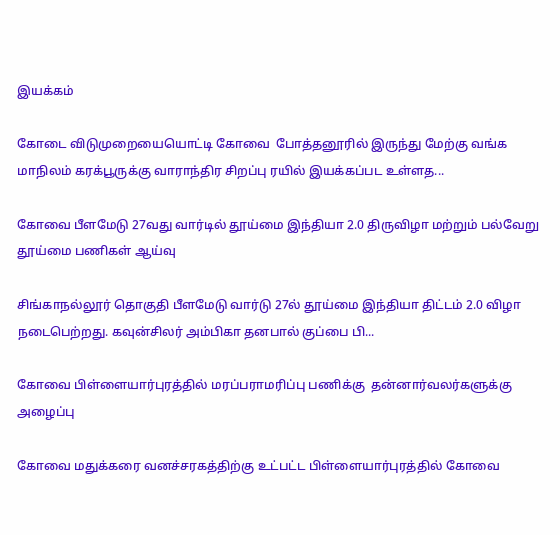இயக்கம்

கோடை விடுமுறையையொட்டி கோவை  போத்தனூரில் இருந்து மேற்கு வங்க மாநிலம் கரக்பூருக்கு வாராந்திர சிறப்பு ரயில் இயக்கப்பட உள்ளத...

கோவை பீளமேடு 27வது வார்டில் தூய்மை இந்தியா 2.0 திருவிழா மற்றும் பல்வேறு தூய்மை பணிகள் ஆய்வு

சிங்காநல்லூர் தொகுதி பீளமேடு வார்டு 27ல் தூய்மை இந்தியா திட்டம் 2.0 விழா நடைபெற்றது. கவுன்சிலர் அம்பிகா தனபால் குப்பை பி...

கோவை பிள்ளையார்புரத்தில் மரப்பராமரிப்பு பணிக்கு  தன்னார்வலர்களுக்கு அழைப்பு

கோவை மதுக்கரை வனச்சரகத்திற்கு உட்பட்ட பிள்ளையார்புரத்தில் கோவை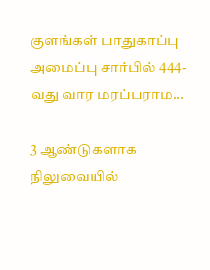குளங்கள் பாதுகாப்பு அமைப்பு சார்பில் 444-வது வார மரப்பராம...

3 ஆண்டுகளாக நிலுவையில்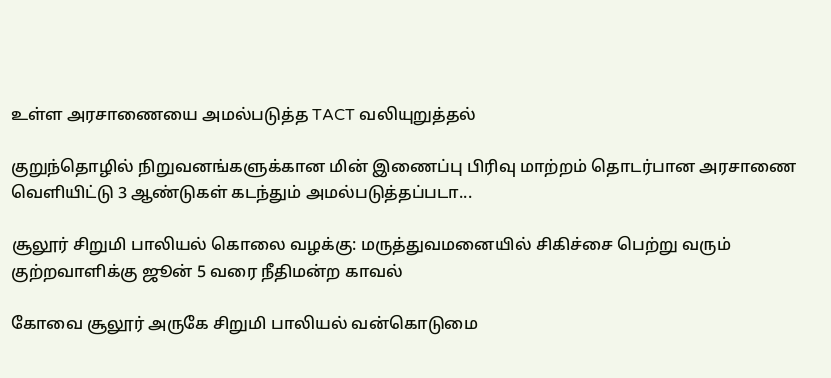உள்ள அரசாணையை அமல்படுத்த TACT வலியுறுத்தல்

குறுந்தொழில் நிறுவனங்களுக்கான மின் இணைப்பு பிரிவு மாற்றம் தொடர்பான அரசாணை வெளியிட்டு 3 ஆண்டுகள் கடந்தும் அமல்படுத்தப்படா...

சூலூர் சிறுமி பாலியல் கொலை வழக்கு: மருத்துவமனையில் சிகிச்சை பெற்று வரும் குற்றவாளிக்கு ஜூன் 5 வரை நீதிமன்ற காவல்

கோவை சூலூர் அருகே சிறுமி பாலியல் வன்கொடுமை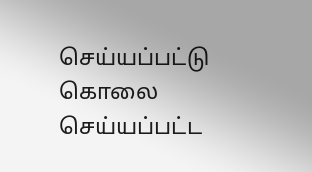செய்யப்பட்டு கொலை செய்யப்பட்ட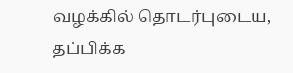வழக்கில் தொடர்புடைய, தப்பிக்க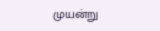முயன்று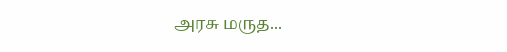அரசு மருத...